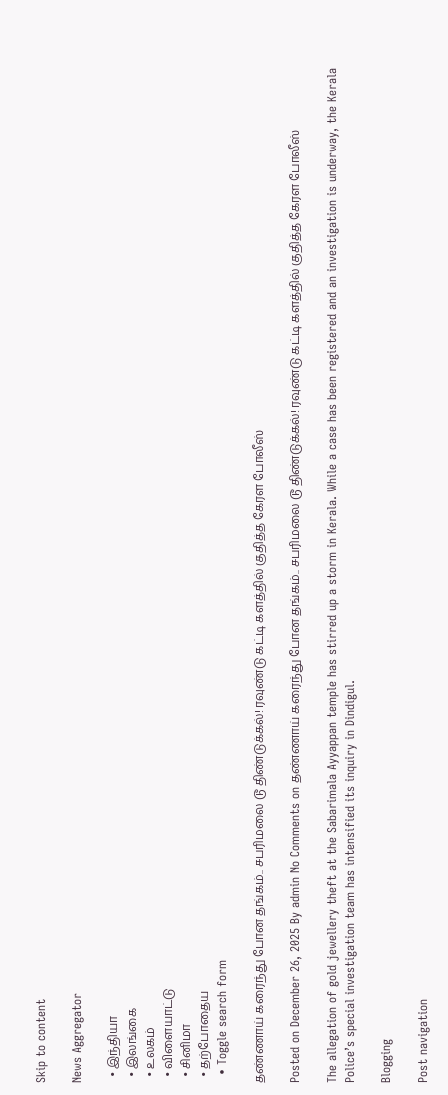Skip to content

News Aggregator

  • இந்தியா
  • இலங்கை
  • உலகம்
  • விளையாட்டு
  • சினிமா
  • தற்போதைய
  • Toggle search form

தண்ணாய் கரைந்து போன தங்கம்.. சபரிமலை டூ திண்டுக்கல்! ரவுண்டு கட்டி களத்தில் குதித்த கேரள போலீஸ்

Posted on December 26, 2025 By admin No Comments on தண்ணாய் கரைந்து போன தங்கம்.. சபரிமலை டூ திண்டுக்கல்! ரவுண்டு கட்டி களத்தில் குதித்த கேரள போலீஸ்

The allegation of gold jewellery theft at the Sabarimala Ayyappan temple has stirred up a storm in Kerala. While a case has been registered and an investigation is underway, the Kerala Police’s special investigation team has intensified its inquiry in Dindigul.

Blogging

Post navigation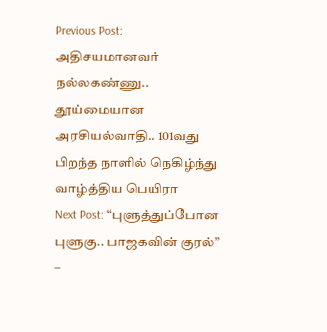Previous Post: அதிசயமானவர் நல்லகண்ணு.. தூய்மையான அரசியல்வாதி.. 101வது பிறந்த நாளில் நெகிழ்ந்து வாழ்த்திய பெயிரா
Next Post: “புளுத்துப்போன புளுகு.. பாஜகவின் குரல்” –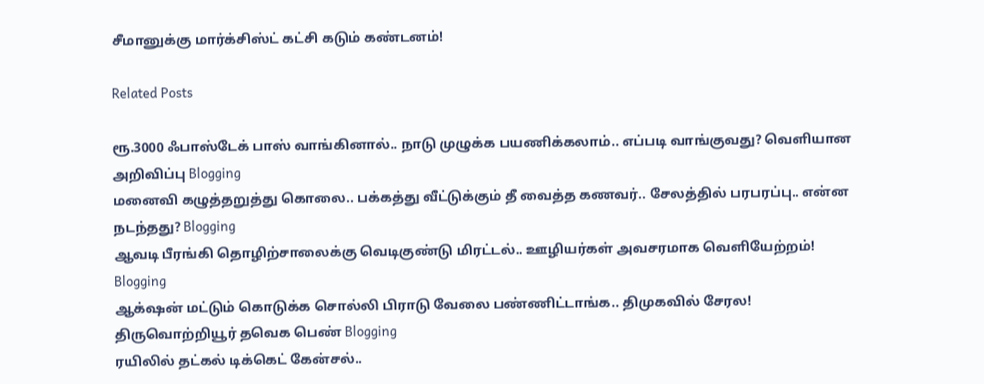சீமானுக்கு மார்க்சிஸ்ட் கட்சி கடும் கண்டனம்!

Related Posts

ரூ.3000 ஃபாஸ்டேக் பாஸ் வாங்கினால்.. நாடு முழுக்க பயணிக்கலாம்.. எப்படி வாங்குவது? வெளியான அறிவிப்பு Blogging
மனைவி கழுத்தறுத்து கொலை.. பக்கத்து வீட்டுக்கும் தீ வைத்த கணவர்.. சேலத்தில் பரபரப்பு.. என்ன நடந்தது? Blogging
ஆவடி பீரங்கி தொழிற்சாலைக்கு வெடிகுண்டு மிரட்டல்.. ஊழியர்கள் அவசரமாக வெளியேற்றம்! Blogging
ஆக்‌ஷன் மட்டும் கொடுக்க சொல்லி பிராடு வேலை பண்ணிட்டாங்க.. திமுகவில் சேரல! திருவொற்றியூர் தவெக பெண் Blogging
ரயிலில் தட்கல் டிக்கெட் கேன்சல்..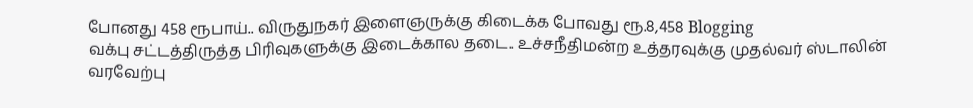போனது 458 ரூபாய்.. விருதுநகர் இளைஞருக்கு கிடைக்க போவது ரூ.8,458 Blogging
வக்பு சட்டத்திருத்த பிரிவுகளுக்கு இடைக்கால தடை.. உச்சநீதிமன்ற உத்தரவுக்கு முதல்வர் ஸ்டாலின் வரவேற்பு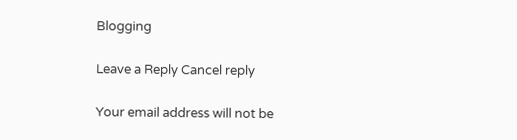Blogging

Leave a Reply Cancel reply

Your email address will not be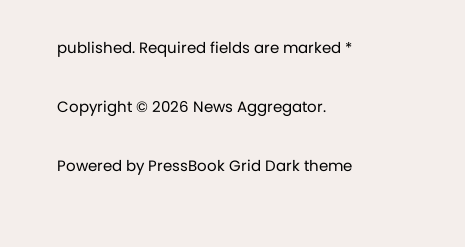published. Required fields are marked *

Copyright © 2026 News Aggregator.

Powered by PressBook Grid Dark theme